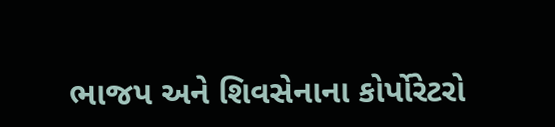ભાજપ અને શિવસેનાના કોર્પોરેટરો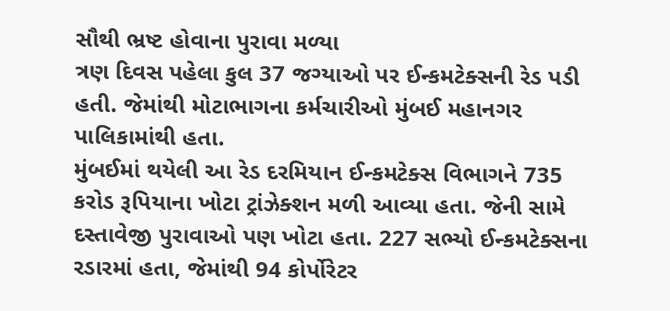સૌથી ભ્રષ્ટ હોવાના પુરાવા મળ્યા
ત્રણ દિવસ પહેલા કુલ 37 જગ્યાઓ પર ઈન્કમટેક્સની રેડ પડી હતી. જેમાંથી મોટાભાગના કર્મચારીઓ મુંબઈ મહાનગર પાલિકામાંથી હતા.
મુંબઈમાં થયેલી આ રેડ દરમિયાન ઈન્કમટેક્સ વિભાગને 735 કરોડ રૂપિયાના ખોટા ટ્રાંઝેક્શન મળી આવ્યા હતા. જેની સામે દસ્તાવેજી પુરાવાઓ પણ ખોટા હતા. 227 સભ્યો ઈન્કમટેક્સના રડારમાં હતા, જેમાંથી 94 કોર્પોરેટર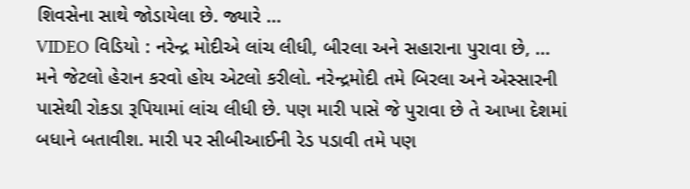શિવસેના સાથે જોડાયેલા છે. જ્યારે ...
VIDEO વિડિયો : નરેન્દ્ર મોદીએ લાંચ લીધી, બીરલા અને સહારાના પુરાવા છે, ...
મને જેટલો હેરાન કરવો હોય એટલો કરીલો. નરેન્દ્રમોદી તમે બિરલા અને એસ્સારની પાસેથી રોકડા રૂપિયામાં લાંચ લીધી છે. પણ મારી પાસે જે પુરાવા છે તે આખા દેશમાં બધાને બતાવીશ. મારી પર સીબીઆઈની રેડ પડાવી તમે પણ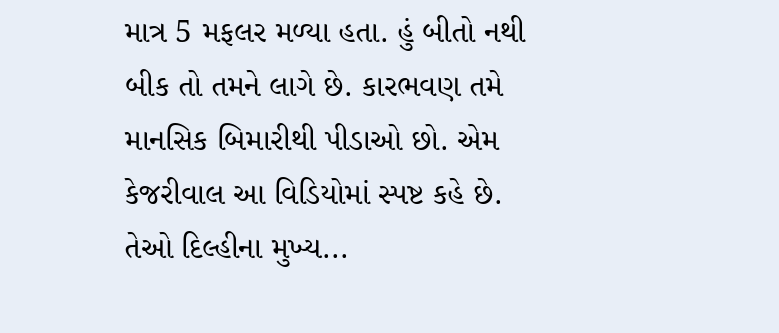માત્ર 5 મફલર મળ્યા હતા. હું બીતો નથી બીક તો તમને લાગે છે. કારભવણ તમે માનસિક બિમારીથી પીડાઓ છો. એમ કેજરીવાલ આ વિડિયોમાં સ્પષ્ટ કહે છે. તેઓ દિલ્હીના મુખ્ય...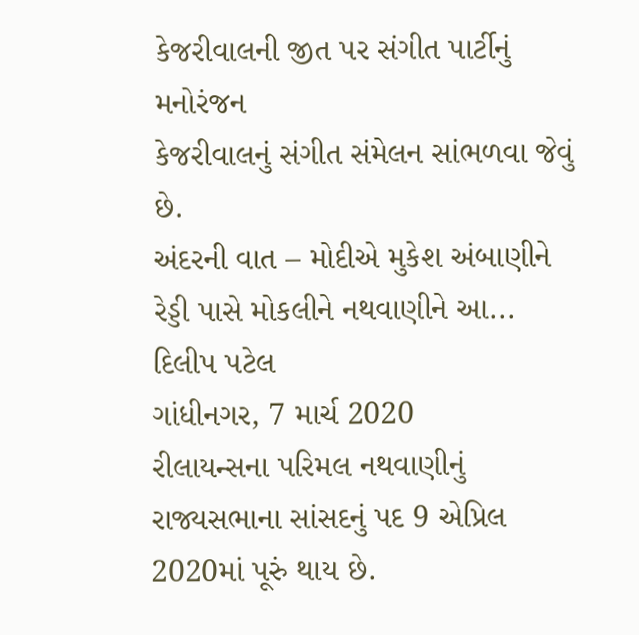કેજરીવાલની જીત પર સંગીત પાર્ટીનું મનોરંજન
કેજરીવાલનું સંગીત સંમેલન સાંભળવા જેવું છે.
અંદરની વાત – મોદીએ મુકેશ અંબાણીને રેડ્ડી પાસે મોકલીને નથવાણીને આ...
દિલીપ પટેલ
ગાંધીનગર, 7 માર્ચ 2020
રીલાયન્સના પરિમલ નથવાણીનું રાજ્યસભાના સાંસદનું પદ 9 એપ્રિલ 2020માં પૂરું થાય છે.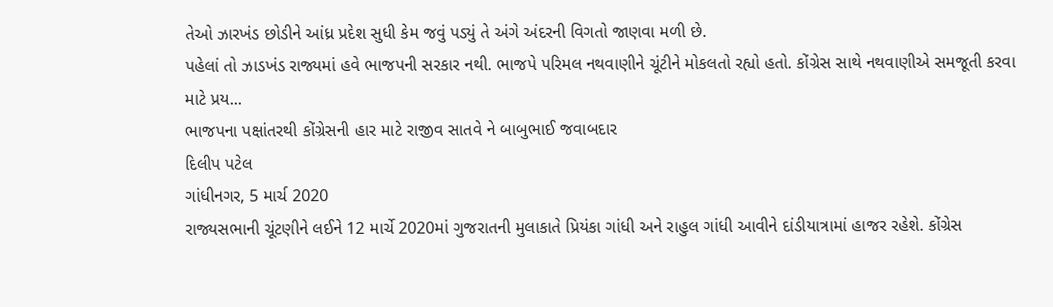તેઓ ઝારખંડ છોડીને આંધ્ર પ્રદેશ સુધી કેમ જવું પડ્યું તે અંગે અંદરની વિગતો જાણવા મળી છે.
પહેલાં તો ઝાડખંડ રાજ્યમાં હવે ભાજપની સરકાર નથી. ભાજપે પરિમલ નથવાણીને ચૂંટીને મોકલતો રહ્યો હતો. કોંગ્રેસ સાથે નથવાણીએ સમજૂતી કરવા માટે પ્રય...
ભાજપના પક્ષાંતરથી કોંગ્રેસની હાર માટે રાજીવ સાતવે ને બાબુભાઈ જવાબદાર
દિલીપ પટેલ
ગાંધીનગર, 5 માર્ચ 2020
રાજ્યસભાની ચૂંટણીને લઈને 12 માર્ચે 2020માં ગુજરાતની મુલાકાતે પ્રિયંકા ગાંધી અને રાહુલ ગાંધી આવીને દાંડીયાત્રામાં હાજર રહેશે. કોંગ્રેસ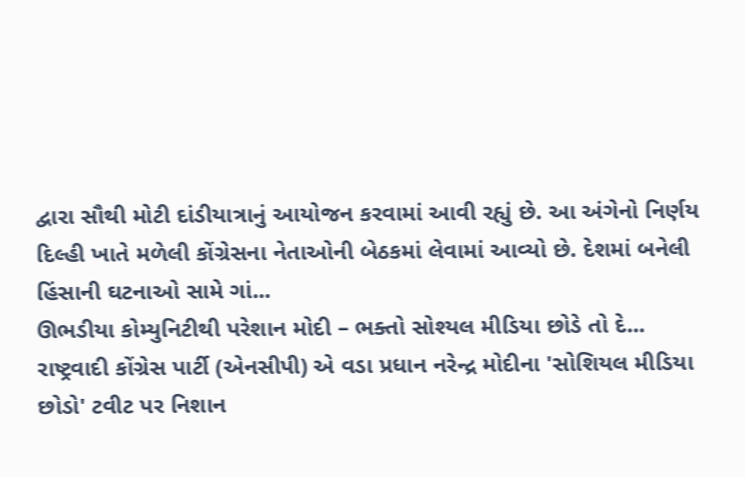દ્વારા સૌથી મોટી દાંડીયાત્રાનું આયોજન કરવામાં આવી રહ્યું છે. આ અંગેનો નિર્ણય દિલ્હી ખાતે મળેલી કોંગ્રેસના નેતાઓની બેઠકમાં લેવામાં આવ્યો છે. દેશમાં બનેલી હિંસાની ઘટનાઓ સામે ગાં...
ઊભડીયા કોમ્યુનિટીથી પરેશાન મોદી – ભક્તો સોશ્યલ મીડિયા છોડે તો દે...
રાષ્ટ્રવાદી કોંગ્રેસ પાર્ટી (એનસીપી) એ વડા પ્રધાન નરેન્દ્ર મોદીના 'સોશિયલ મીડિયા છોડો' ટવીટ પર નિશાન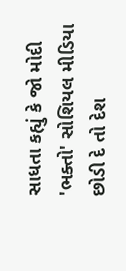સાધતા કહ્યું કે જો મોદી 'ભક્તો' સોશિયલ મીડિયા છોડી દે તો દેશ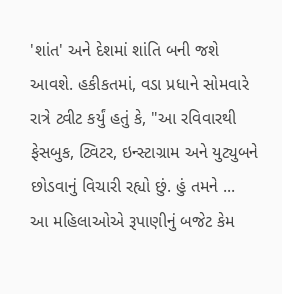'શાંત' અને દેશમાં શાંતિ બની જશે આવશે. હકીકતમાં, વડા પ્રધાને સોમવારે રાત્રે ટ્વીટ કર્યું હતું કે, "આ રવિવારથી ફેસબુક, ટ્વિટર, ઇન્સ્ટાગ્રામ અને યુટ્યુબને છોડવાનું વિચારી રહ્યો છું. હું તમને ...
આ મહિલાઓએ રૂપાણીનું બજેટ કેમ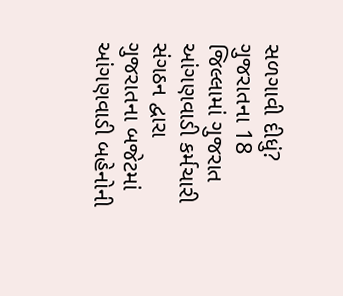સળગાવી દીધું?
ગુજરાતના 18 જિલ્લામાં ગુજરાત આંગણવાડી કર્મચારી સંગઠન દ્વારા ગુજરાતના બજેટમાં આંગણવાડી બહેનોની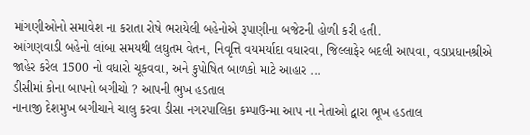માંગણીઓનો સમાવેશ ના કરાતા રોષે ભરાયેલી બહેનોએ રૂપાણીના બજેટની હોળી કરી હતી.
આંગણવાડી બહેનો લાંબા સમયથી લઘુતમ વેતન, નિવૃત્તિ વયમર્યાદા વધારવા, જિલ્લાફેર બદલી આપવા, વડાપ્રધાનશ્રીએ જાહેર કરેલ 1500 નો વધારો ચૂકવવા, અને કુપોષિત બાળકો માટે આહાર ...
ડીસીમાં કોના બાપનો બગીચો ? આપની ભુખ હડતાલ
નાનાજી દેશમુખ બગીચાને ચાલુ કરવા ડીસા નગરપાલિકા કમ્પાઉન્મા આપ ના નેતાઓ દ્વારા ભૂખ હડતાલ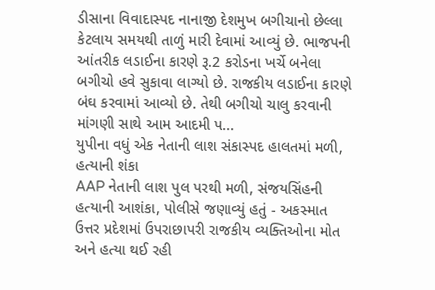ડીસાના વિવાદાસ્પદ નાનાજી દેશમુખ બગીચાનો છેલ્લા કેટલાય સમયથી તાળું મારી દેવામાં આવ્યું છે. ભાજપની આંતરીક લડાઈના કારણે રૂ.2 કરોડના ખર્ચે બનેલા બગીચો હવે સુકાવા લાગ્યો છે. રાજકીય લડાઈના કારણે બંઘ કરવામાં આવ્યો છે. તેથી બગીચો ચાલુ કરવાની માંગણી સાથે આમ આદમી પ...
યુપીના વધું એક નેતાની લાશ સંકાસ્પદ હાલતમાં મળી, હત્યાની શંકા
AAP નેતાની લાશ પુલ પરથી મળી, સંજયસિંહની હત્યાની આશંકા, પોલીસે જણાવ્યું હતું - અકસ્માત
ઉત્તર પ્રદેશમાં ઉપરાછાપરી રાજકીય વ્યક્તિઓના મોત અને હત્યા થઈ રહી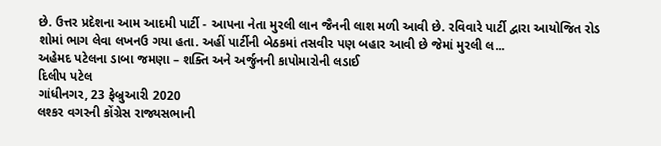છે. ઉત્તર પ્રદેશના આમ આદમી પાર્ટી - આપના નેતા મુરલી લાન જૈનની લાશ મળી આવી છે. રવિવારે પાર્ટી દ્વારા આયોજિત રોડ શોમાં ભાગ લેવા લખનઉ ગયા હતા. અહીં પાર્ટીની બેઠકમાં તસવીર પણ બહાર આવી છે જેમાં મુરલી લ...
અહેમદ પટેલના ડાબા જમણા – શક્તિ અને અર્જુનની કાપોમારોની લડાઈ
દિલીપ પટેલ
ગાંધીનગર, 23 ફેબ્રુઆરી 2020
લશ્કર વગરની કોંગ્રેસ રાજ્યસભાની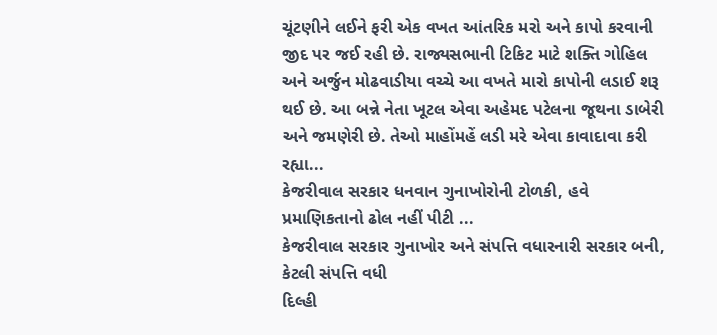ચૂંટણીને લઈને ફરી એક વખત આંતરિક મરો અને કાપો કરવાની જીદ પર જઈ રહી છે. રાજ્યસભાની ટિકિટ માટે શક્તિ ગોહિલ અને અર્જુન મોઢવાડીયા વચ્ચે આ વખતે મારો કાપોની લડાઈ શરૂ થઈ છે. આ બન્ને નેતા ખૂટલ એવા અહેમદ પટેલના જૂથના ડાબેરી અને જમણેરી છે. તેઓ માહોંમહેં લડી મરે એવા કાવાદાવા કરી રહ્યા...
કેજરીવાલ સરકાર ધનવાન ગુનાખોરોની ટોળકી, હવે પ્રમાણિકતાનો ઢોલ નહીં પીટી ...
કેજરીવાલ સરકાર ગુનાખોર અને સંપત્તિ વધારનારી સરકાર બની, કેટલી સંપત્તિ વધી
દિલ્હી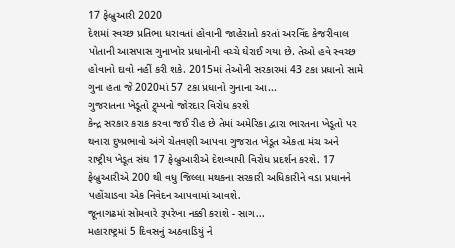17 ફેબ્રુઆરી 2020
દેશમાં સ્વચ્છ પ્રતિભા ધરાવતાં હોવાની જાહેરાતો કરતાં અરવિંદ કેજરીવાલ પોતાની આસપાસ ગુનાખોર પ્રધાનોની વચ્ચે ઘેરાઈ ગયા છે. તેઓ હવે સ્વચ્છ હોવાનો દાવો નહીં કરી શકે. 2015માં તેઓની સરકારમાં 43 ટકા પ્રધાનો સામે ગુના હતા જે 2020માં 57 ટકા પ્રધાનો ગુનાના આ...
ગુજરાતના ખેડૂતો ટ્ર્મ્પનો જોરદાર વિરોધ કરશે
કેન્દ્ર સરકાર કરાક કરવા જઈ રીહ છે તેમાં અમેરિકા દ્વારા ભારતના ખેડૂતો પર થનારા દુષ્પ્રભાવો અંગે ચેતવણી આપવા ગુજરાત ખેડૂત એકતા મંચ અને રાષ્ટ્રીય ખેડૂત સંઘ 17 ફેબ્રુઆરીએ દેશવ્યાપી વિરોધ પ્રદર્શન કરશે. 17 ફેબ્રુઆરીએ 200 થી વધુ જિલ્લા મથકના સરકારી અધિકારીને વડા પ્રધાનને પહોંચાડવા એક નિવેદન આપવામાં આવશે.
જૂનાગઢમાં સોમવારે રૂપરેખા નક્કી કરાશે - સાગ...
મહારાષ્ટ્રમાં 5 દિવસનું અઠવાડિયું ને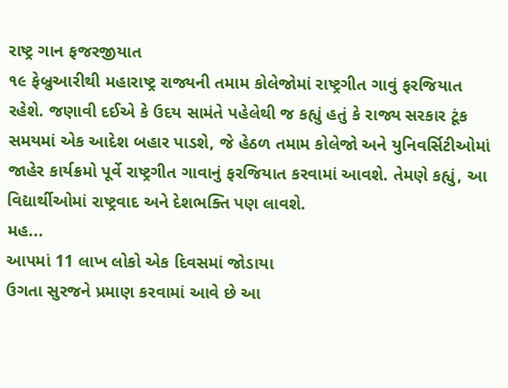રાષ્ટ્ર ગાન ફજરજીયાત
૧૯ ફેબ્રુઆરીથી મહારાષ્ટ્ર રાજ્યની તમામ કોલેજોમાં રાષ્ટ્રગીત ગાવું ફરજિયાત રહેશે. જણાવી દઈએ કે ઉદય સામંતે પહેલેથી જ કહ્યું હતું કે રાજ્ય સરકાર ટૂંક સમયમાં એક આદેશ બહાર પાડશે, જે હેઠળ તમામ કોલેજો અને યુનિવર્સિટીઓમાં જાહેર કાર્યક્રમો પૂર્વે રાષ્ટ્રગીત ગાવાનું ફરજિયાત કરવામાં આવશે. તેમણે કહ્યું, આ વિદ્યાર્થીઓમાં રાષ્ટ્રવાદ અને દેશભક્તિ પણ લાવશે.
મહ...
આપમાં 11 લાખ લોકો એક દિવસમાં જોડાયા
ઉગતા સુરજને પ્રમાણ કરવામાં આવે છે આ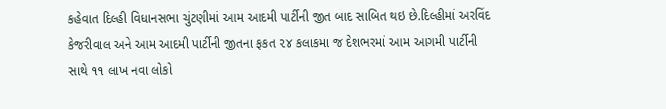કહેવાત દિલ્હી વિધાનસભા ચુંટણીમાં આમ આદમી પાર્ટીની જીત બાદ સાબિત થઇ છે.દિલ્હીમાં અરવિંદ કેજરીવાલ અને આમ આદમી પાર્ટીની જીતના ફકત ૨૪ કલાકમા જ દેશભરમાં આમ આગમી પાર્ટીની સાથે ૧૧ લાખ નવા લોકો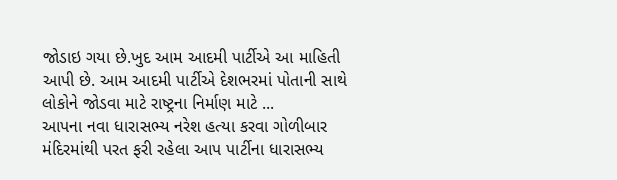જોડાઇ ગયા છે.ખુદ આમ આદમી પાર્ટીએ આ માહિતી આપી છે. આમ આદમી પાર્ટીએ દેશભરમાં પોતાની સાથે લોકોને જોડવા માટે રાષ્ટ્રના નિર્માણ માટે ...
આપના નવા ધારાસભ્ય નરેશ હત્યા કરવા ગોળીબાર
મંદિરમાંથી પરત ફરી રહેલા આપ પાર્ટીના ધારાસભ્ય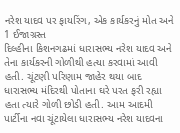નરેશ યાદવ પર ફાયરિંગ, એક કાર્યકરનું મોત અને 1 ઈજાગ્રસ્ત
દિલ્હીના કિશનગઢમાં ધારાસભ્ય નરેશ યાદવ અને તેના કાર્યકરની ગોળીથી હત્યા કરવામાં આવી હતી. ચૂંટણી પરિણામ જાહેર થયા બાદ ધારાસભ્ય મંદિરથી પોતાના ઘરે પરત ફરી રહ્યા હતા ત્યારે ગોળી છોડી હતી. આમ આદમી પાર્ટીના નવા ચૂંટાયેલા ધારાસભ્ય નરેશ યાદવના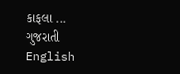કાફલા ...
ગુજરાતી
English